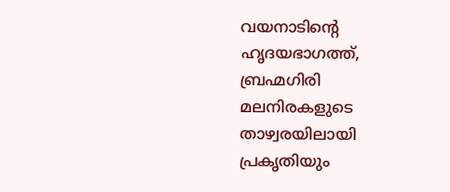വയനാടിന്റെ ഹൃദയഭാഗത്ത്, ബ്രഹ്മഗിരി മലനിരകളുടെ താഴ്വരയിലായി പ്രകൃതിയും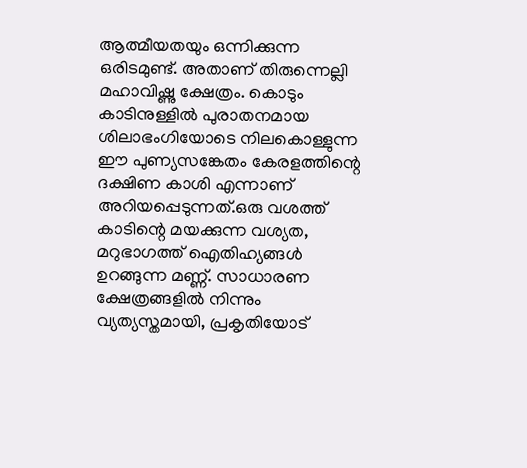ആത്മീയതയും ഒന്നിക്കുന്ന ഒരിടമുണ്ട്. അതാണ് തിരുന്നെല്ലി മഹാവിഷ്ണു ക്ഷേത്രം. കൊടും കാടിനുള്ളിൽ പുരാതനമായ ശിലാഭംഗിയോടെ നിലകൊള്ളുന്ന ഈ പുണ്യസങ്കേതം കേരളത്തിന്റെ ദക്ഷിണ കാശി എന്നാണ് അറിയപ്പെടുന്നത്.ഒരു വശത്ത് കാടിന്റെ മയക്കുന്ന വശ്യത, മറുഭാഗത്ത് ഐതിഹ്യങ്ങൾ ഉറങ്ങുന്ന മണ്ണ്. സാധാരണ ക്ഷേത്രങ്ങളിൽ നിന്നും വ്യത്യസ്തമായി, പ്രകൃതിയോട്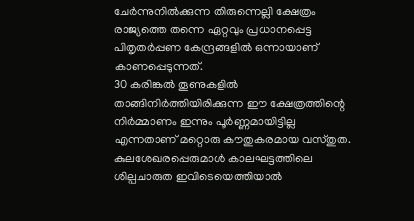ചേർന്നുനിൽക്കുന്ന തിരുന്നെല്ലി ക്ഷേത്രം രാജ്യത്തെ തന്നെ ഏറ്റവും പ്രധാനപ്പെട്ട പിതൃതർപ്പണ കേന്ദ്രങ്ങളിൽ ഒന്നായാണ് കാണപ്പെടുന്നത്.
30 കരിങ്കൽ തൂണുകളിൽ താങ്ങിനിർത്തിയിരിക്കുന്ന ഈ ക്ഷേത്രത്തിന്റെ നിർമ്മാണം ഇന്നും പൂർണ്ണമായിട്ടില്ല എന്നതാണ് മറ്റൊരു കൗതുകരമായ വസ്തുത. കുലശേഖരപ്പെരുമാൾ കാലഘട്ടത്തിലെ ശില്പചാരുത ഇവിടെയെത്തിയാൽ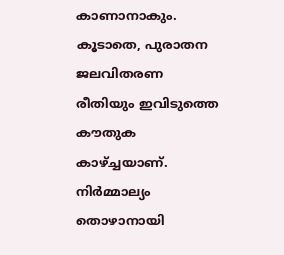കാണാനാകും. കൂടാതെ, പുരാതന ജലവിതരണ രീതിയും ഇവിടുത്തെ കൗതുക കാഴ്ച്ചയാണ്. നിർമ്മാല്യം തൊഴാനായി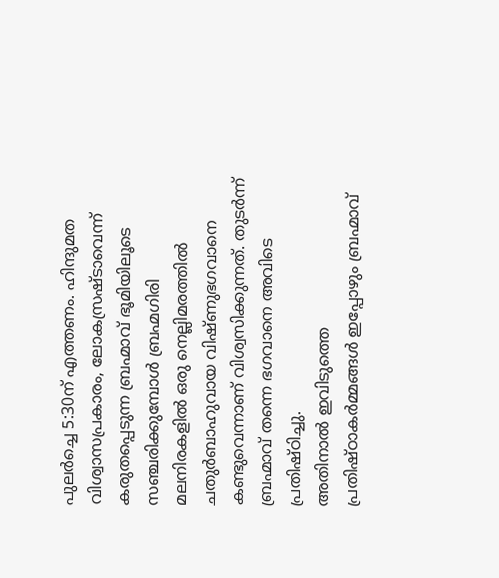പുലർച്ചെ 5:30ന് എത്തണം. ഹിന്ദുമത വിശ്വാസപ്രകാരം, ലോകസ്രഷ്ടാവെന്ന് കരുതപ്പെടുന്ന ബ്രഹ്മാവ് ഭൂമിയിലൂടെ സഞ്ചരിക്കുമ്പോൾ ബ്രഹ്മഗിരി മലനിരകളിൽ ഒരു നെല്ലിമരത്തിൽ ചതുർബാഹുവായ വിഷ്ണുഭഗവാനെ കണ്ടുവെന്നാണ് വിശ്വസിക്കുന്നത്. തുടർന്ന് ബ്രഹ്മാവ് തന്നെ ഭഗവാനെ അവിടെ പ്രതിഷ്ഠിച്ചു.
അതിനാൽ ഇവിടുത്തെ പ്രതിഷ്ഠാകർമ്മങ്ങൾ ഇപ്പോഴും ബ്രഹ്മാവ്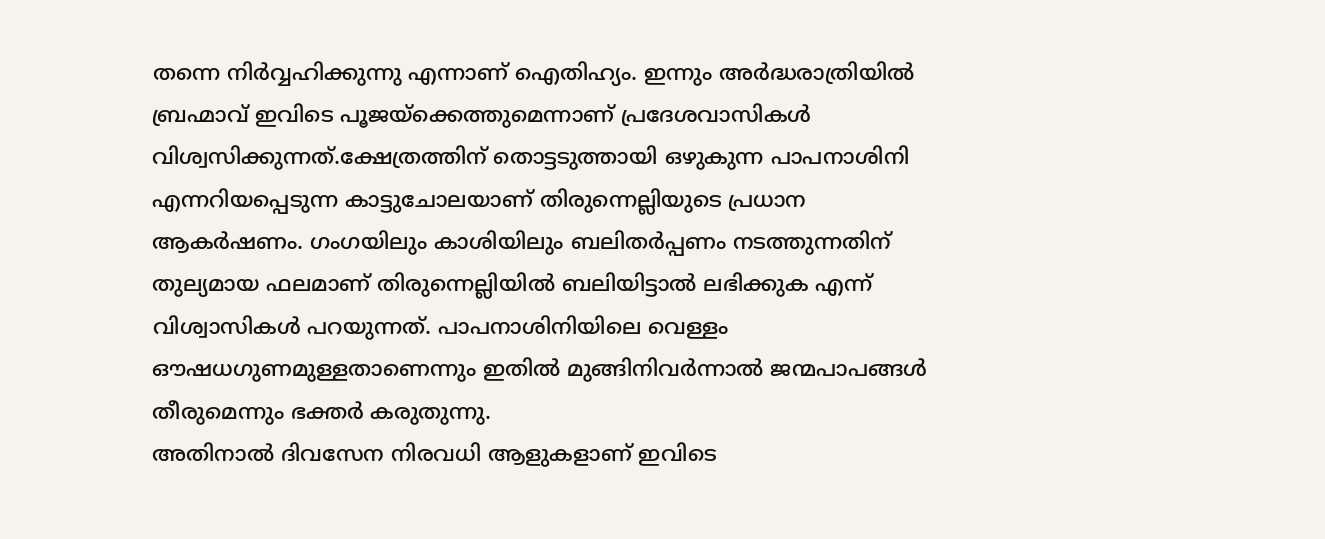തന്നെ നിർവ്വഹിക്കുന്നു എന്നാണ് ഐതിഹ്യം. ഇന്നും അർദ്ധരാത്രിയിൽ ബ്രഹ്മാവ് ഇവിടെ പൂജയ്ക്കെത്തുമെന്നാണ് പ്രദേശവാസികൾ വിശ്വസിക്കുന്നത്.ക്ഷേത്രത്തിന് തൊട്ടടുത്തായി ഒഴുകുന്ന പാപനാശിനി എന്നറിയപ്പെടുന്ന കാട്ടുചോലയാണ് തിരുന്നെല്ലിയുടെ പ്രധാന ആകർഷണം. ഗംഗയിലും കാശിയിലും ബലിതർപ്പണം നടത്തുന്നതിന് തുല്യമായ ഫലമാണ് തിരുന്നെല്ലിയിൽ ബലിയിട്ടാൽ ലഭിക്കുക എന്ന് വിശ്വാസികൾ പറയുന്നത്. പാപനാശിനിയിലെ വെള്ളം ഔഷധഗുണമുള്ളതാണെന്നും ഇതിൽ മുങ്ങിനിവർന്നാൽ ജന്മപാപങ്ങൾ തീരുമെന്നും ഭക്തർ കരുതുന്നു.
അതിനാൽ ദിവസേന നിരവധി ആളുകളാണ് ഇവിടെ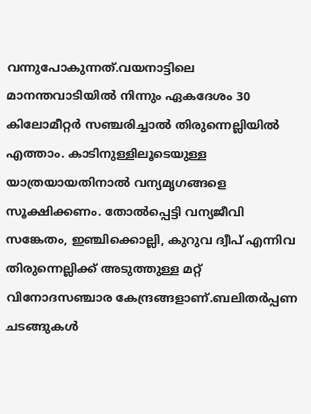വന്നുപോകുന്നത്.വയനാട്ടിലെ മാനന്തവാടിയിൽ നിന്നും ഏകദേശം 30 കിലോമീറ്റർ സഞ്ചരിച്ചാൽ തിരുന്നെല്ലിയിൽ എത്താം. കാടിനുള്ളിലൂടെയുള്ള യാത്രയായതിനാൽ വന്യമൃഗങ്ങളെ സൂക്ഷിക്കണം. തോൽപ്പെട്ടി വന്യജീവി സങ്കേതം, ഇഞ്ചിക്കൊല്ലി, കുറുവ ദ്വീപ് എന്നിവ തിരുന്നെല്ലിക്ക് അടുത്തുള്ള മറ്റ് വിനോദസഞ്ചാര കേന്ദ്രങ്ങളാണ്.ബലിതർപ്പണ ചടങ്ങുകൾ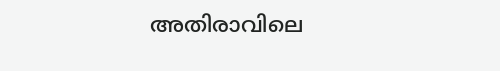അതിരാവിലെ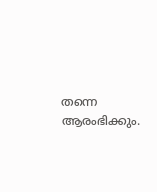തന്നെ ആരംഭിക്കും.